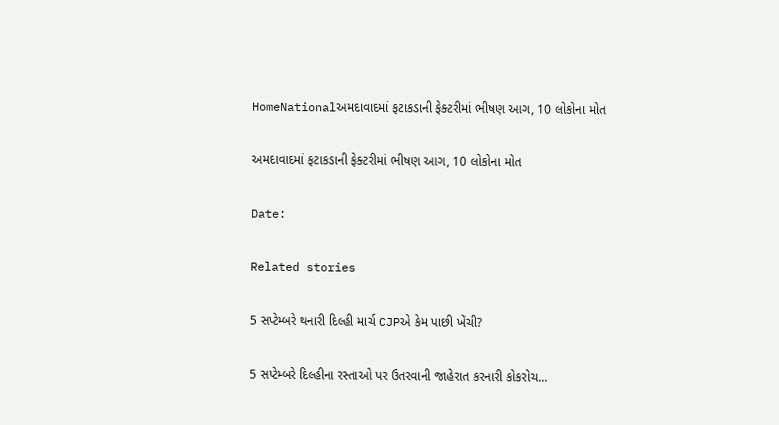HomeNationalઅમદાવાદમાં ફટાકડાની ફેક્ટરીમાં ભીષણ આગ, 10 લોકોના મોત

અમદાવાદમાં ફટાકડાની ફેક્ટરીમાં ભીષણ આગ, 10 લોકોના મોત

Date:

Related stories

5 સપ્ટેમ્બરે થનારી દિલ્હી માર્ચ CJPએ કેમ પાછી ખેંચી?

5 સપ્ટેમ્બરે દિલ્હીના રસ્તાઓ પર ઉતરવાની જાહેરાત કરનારી કોકરોચ...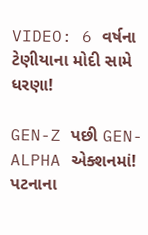VIDEO: 6 વર્ષના ટેણીયાના મોદી સામે ધરણા!

GEN-Z પછી GEN-ALPHA એક્શનમાં! પટનાના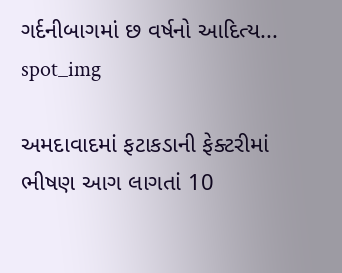ગર્દનીબાગમાં છ વર્ષનો આદિત્ય...
spot_img

અમદાવાદમાં ફટાકડાની ફેક્ટરીમાં ભીષણ આગ લાગતાં 10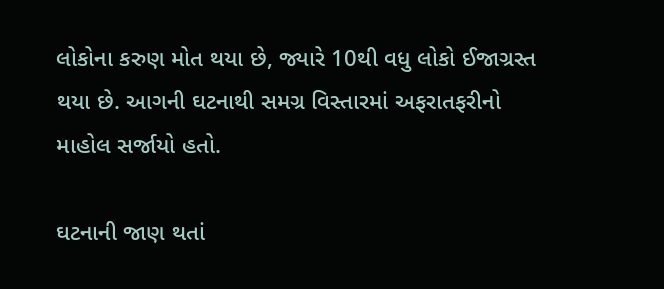લોકોના કરુણ મોત થયા છે, જ્યારે 10થી વધુ લોકો ઈજાગ્રસ્ત થયા છે. આગની ઘટનાથી સમગ્ર વિસ્તારમાં અફરાતફરીનો માહોલ સર્જાયો હતો.

ઘટનાની જાણ થતાં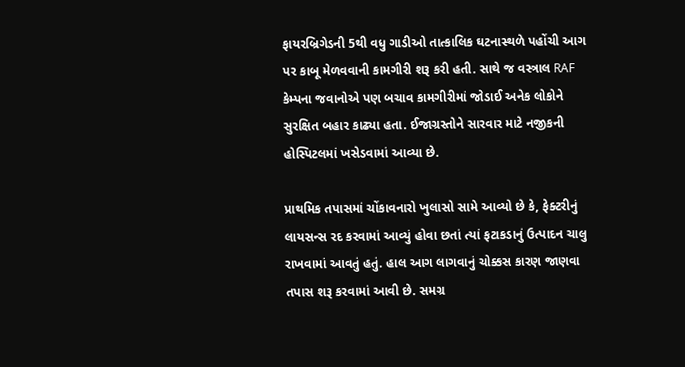ફાયરબ્રિગેડની 5થી વધુ ગાડીઓ તાત્કાલિક ઘટનાસ્થળે પહોંચી આગ પર કાબૂ મેળવવાની કામગીરી શરૂ કરી હતી. સાથે જ વસ્ત્રાલ RAF કેમ્પના જવાનોએ પણ બચાવ કામગીરીમાં જોડાઈ અનેક લોકોને સુરક્ષિત બહાર કાઢ્યા હતા. ઈજાગ્રસ્તોને સારવાર માટે નજીકની હોસ્પિટલમાં ખસેડવામાં આવ્યા છે.

પ્રાથમિક તપાસમાં ચોંકાવનારો ખુલાસો સામે આવ્યો છે કે, ફેક્ટરીનું લાયસન્સ રદ કરવામાં આવ્યું હોવા છતાં ત્યાં ફટાકડાનું ઉત્પાદન ચાલુ રાખવામાં આવતું હતું. હાલ આગ લાગવાનું ચોક્કસ કારણ જાણવા તપાસ શરૂ કરવામાં આવી છે. સમગ્ર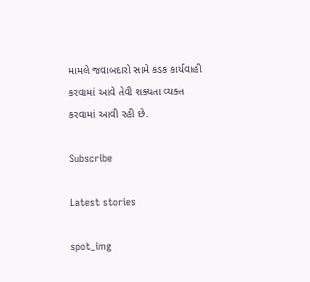મામલે જવાબદારો સામે કડક કાર્યવાહી કરવામાં આવે તેવી શક્યતા વ્યક્ત કરવામાં આવી રહી છે.

Subscribe

Latest stories

spot_img